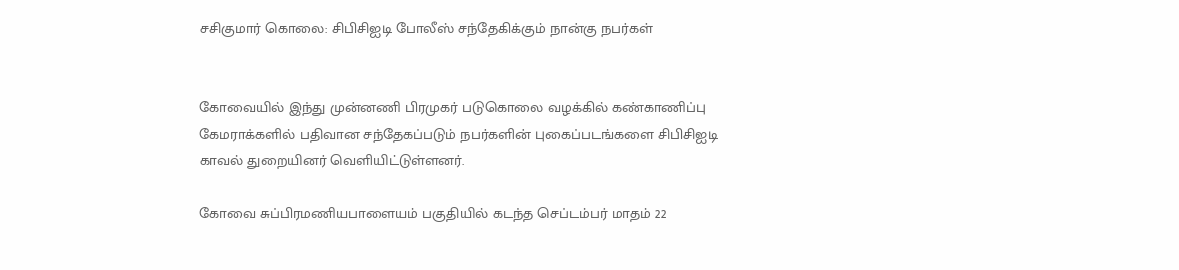சசிகுமார் கொலை: சிபிசிஐடி போலீஸ் சந்தேகிக்கும் நான்கு நபர்கள்


கோவையில் இந்து முன்னணி பிரமுகர் படுகொலை வழக்கில் கண்காணிப்பு கேமராக்களில் பதிவான சந்தேகப்படும் நபர்களின் புகைப்படங்களை சிபிசிஐடி காவல் துறையினர் வெளியிட்டுள்ளனர்.

கோவை சுப்பிரமணியபாளையம் பகுதியில் கடந்த செப்டம்பர் மாதம் 22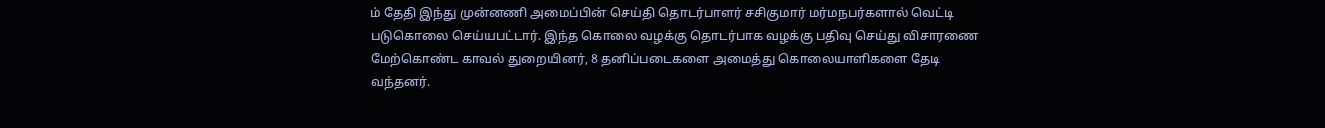ம் தேதி இந்து முன்னணி அமைப்பின் செய்தி தொடர்பாளர் சசிகுமார் மர்மநபர்களால் வெட்டி படுகொலை செய்யபட்டார். இந்த கொலை வழக்கு தொடர்பாக வழக்கு பதிவு செய்து விசாரணை மேற்கொண்ட காவல் துறையினர், 8 தனிப்படைகளை அமைத்து கொலையாளிகளை தேடி வந்தனர்.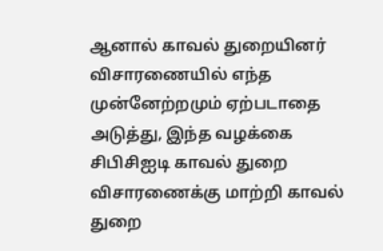ஆனால் காவல் துறையினர் விசாரணையில் எந்த முன்னேற்றமும் ஏற்படாதை அடுத்து, இந்த வழக்கை சிபிசிஐடி காவல் துறை விசாரணைக்கு மாற்றி காவல் துறை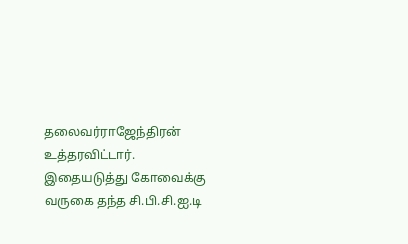தலைவர்ராஜேந்திரன் உத்தரவிட்டார். இதையடுத்து கோவைக்கு வருகை தந்த சி.பி.சி.ஐ.டி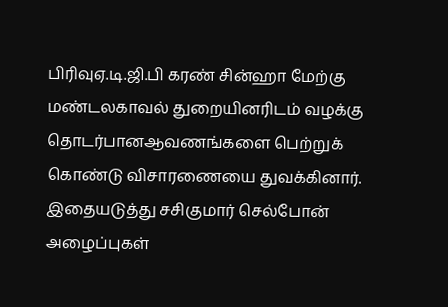பிரிவுஏ.டி.ஜி.பி கரண் சின்ஹா மேற்கு மண்டலகாவல் துறையினரிடம் வழக்கு தொடர்பானஆவணங்களை பெற்றுக் கொண்டு விசாரணையை துவக்கினார். இதையடுத்து சசிகுமார் செல்போன் அழைப்புகள்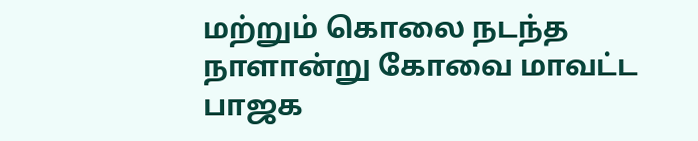மற்றும் கொலை நடந்த நாளான்று கோவை மாவட்ட பாஜக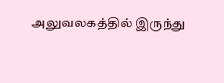அலுவலகத்தில் இருந்து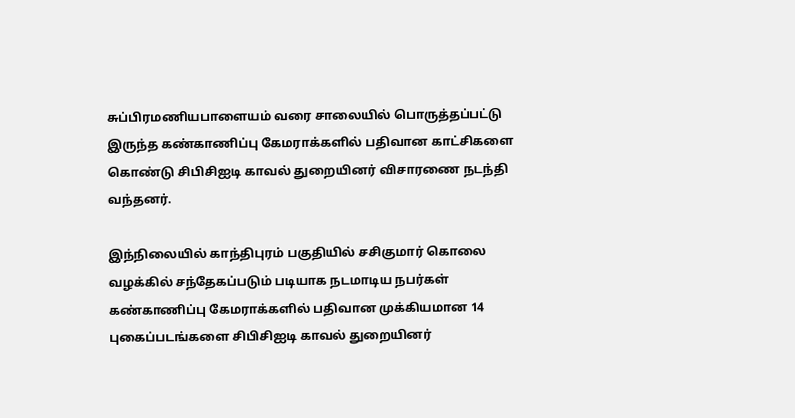சுப்பிரமணியபாளையம் வரை சாலையில் பொருத்தப்பட்டு இருந்த கண்காணிப்பு கேமராக்களில் பதிவான காட்சிகளை கொண்டு சிபிசிஐடி காவல் துறையினர் விசாரணை நடந்தி வந்தனர்.

இந்நிலையில் காந்திபுரம் பகுதியில் சசிகுமார் கொலை வழக்கில் சந்தேகப்படும் படியாக நடமாடிய நபர்கள் கண்காணிப்பு கேமராக்களில் பதிவான முக்கியமான 14 புகைப்படங்களை சிபிசிஐடி காவல் துறையினர்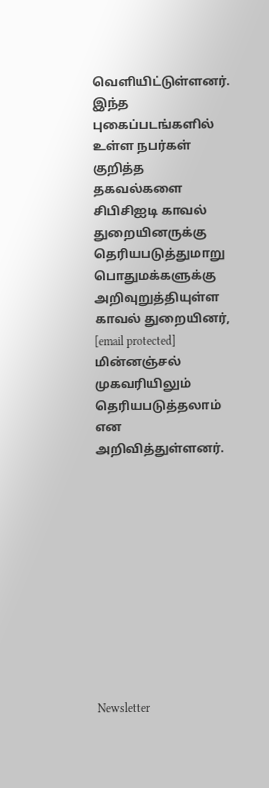வெளியிட்டுள்ளனர். இந்த புகைப்படங்களில் உள்ள நபர்கள் குறித்த தகவல்களை சிபிசிஐடி காவல் துறையினருக்கு தெரியபடுத்துமாறு பொதுமக்களுக்கு அறிவுறுத்தியுள்ள காவல் துறையினர், [email protected] மின்னஞ்சல் முகவரியிலும் தெரியபடுத்தலாம் என அறிவித்துள்ளனர்.











Newsletter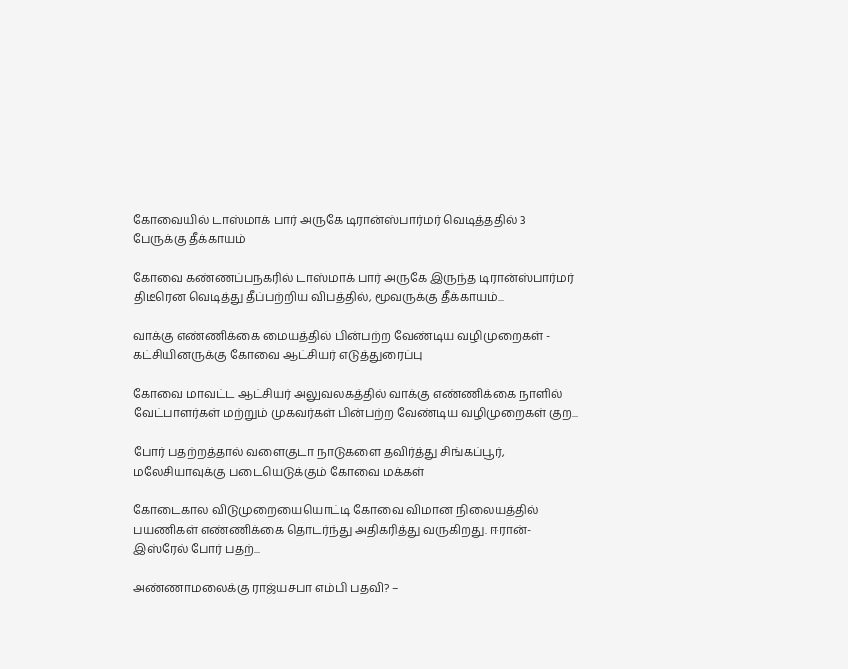கோவையில் டாஸ்மாக் பார் அருகே டிரான்ஸ்பார்மர் வெடித்ததில் 3 பேருக்கு தீக்காயம்

கோவை கண்ணப்பநகரில் டாஸ்மாக் பார் அருகே இருந்த டிரான்ஸ்பார்மர் திடீரென வெடித்து தீப்பற்றிய விபத்தில், மூவருக்கு தீக்காயம்...

வாக்கு எண்ணிக்கை மையத்தில் பின்பற்ற வேண்டிய வழிமுறைகள் - கட்சியினருக்கு கோவை ஆட்சியர் எடுத்துரைப்பு

கோவை மாவட்ட ஆட்சியர் அலுவலகத்தில் வாக்கு எண்ணிக்கை நாளில் வேட்பாளர்கள் மற்றும் முகவர்கள் பின்பற்ற வேண்டிய வழிமுறைகள் குற...

போர் பதற்றத்தால் வளைகுடா நாடுகளை தவிர்த்து சிங்கப்பூர், மலேசியாவுக்கு படையெடுக்கும் கோவை மக்கள்

கோடைகால விடுமுறையையொட்டி கோவை விமான நிலையத்தில் பயணிகள் எண்ணிக்கை தொடர்ந்து அதிகரித்து வருகிறது. ஈரான்-இஸ்ரேல் போர் பதற்...

அண்ணாமலைக்கு ராஜ்யசபா எம்பி பதவி? –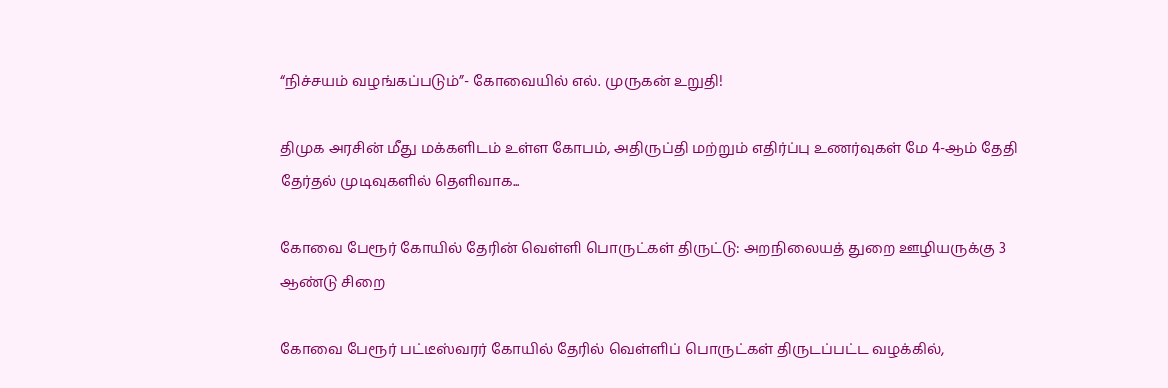“நிச்சயம் வழங்கப்படும்”- கோவையில் எல். முருகன் உறுதி!

திமுக அரசின் மீது மக்களிடம் உள்ள கோபம், அதிருப்தி மற்றும் எதிர்ப்பு உணர்வுகள் மே 4-ஆம் தேதி தேர்தல் முடிவுகளில் தெளிவாக...

கோவை பேரூர் கோயில் தேரின் வெள்ளி பொருட்கள் திருட்டு: அறநிலையத் துறை ஊழியருக்கு 3 ஆண்டு சிறை

கோவை பேரூர் பட்டீஸ்வரர் கோயில் தேரில் வெள்ளிப் பொருட்கள் திருடப்பட்ட வழக்கில்,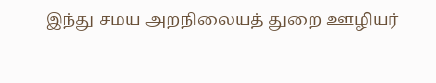இந்து சமய அறநிலையத் துறை ஊழியர்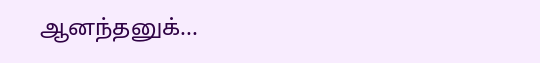ஆனந்தனுக்...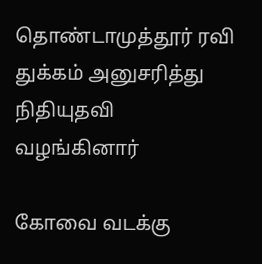தொண்டாமுத்தூர் ரவி துக்கம் அனுசரித்து நிதியுதவி வழங்கினார்

கோவை வடக்கு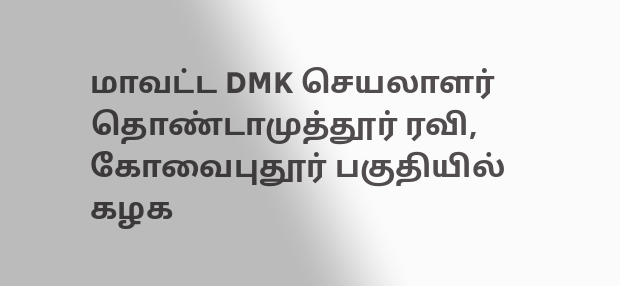மாவட்ட DMK செயலாளர் தொண்டாமுத்தூர் ரவி, கோவைபுதூர் பகுதியில் கழக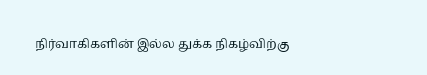நிர்வாகிகளின் இல்ல துக்க நிகழ்விற்கு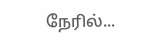நேரில்...